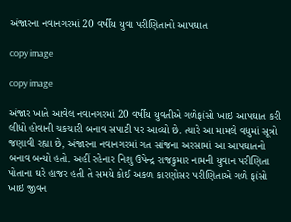અંજારના નવાનગરમાં 20 વર્ષીય યુવા પરીણિતાનો આપઘાત

copy image

copy image

અંજાર ખાતે આવેલ નવાનગરમાં 20 વર્ષીય યુવતીએ ગળેફાંસો ખાઇ આપઘાત કરી લીધો હોવાની ચકચારી બનાવ સપાટી પર આવ્યો છે. ત્યારે આ મામલે વધુમાં સૂત્રો જણાવી રહ્યા છે, અંજારના નવાનગરમાં ગત સાંજના અરસામાં આ આપઘાતનો બનાવ બન્યો હતો. અહીં રહેનાર નિશુ ઉપેન્દ્ર રાજકુમાર નામની યુવાન પરીણિતા પોતાના ઘરે હાજર હતી તે સમયે કોઈ અકળ કારણોસર પરીણિતાએ ગળે ફાંસો ખાઇ જીવન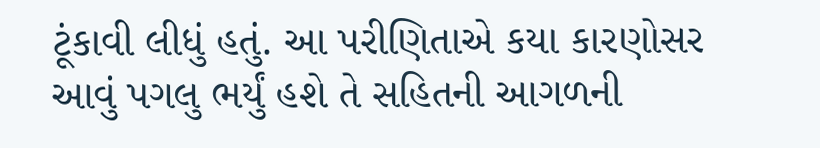ટૂંકાવી લીધું હતું. આ પરીણિતાએ કયા કારણોસર આવું પગલુ ભર્યું હશે તે સહિતની આગળની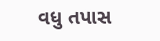વધુ તપાસ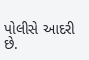પોલીસે આદરી છે.